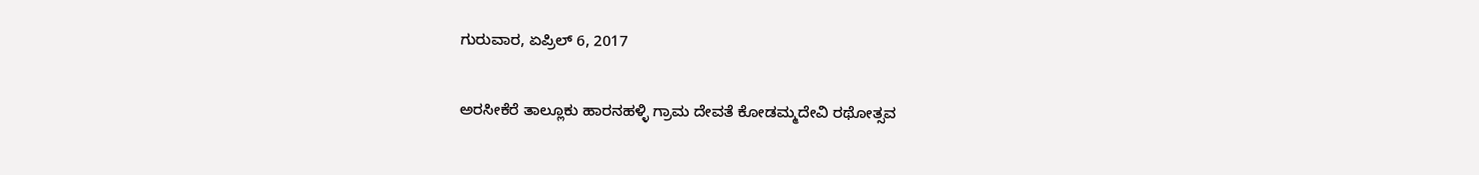ಗುರುವಾರ, ಏಪ್ರಿಲ್ 6, 2017

ಅರಸೀಕೆರೆ ತಾಲ್ಲೂಕು ಹಾರನಹಳ್ಳಿ ಗ್ರಾಮ ದೇವತೆ ಕೋಡಮ್ಮದೇವಿ ರಥೋತ್ಸವ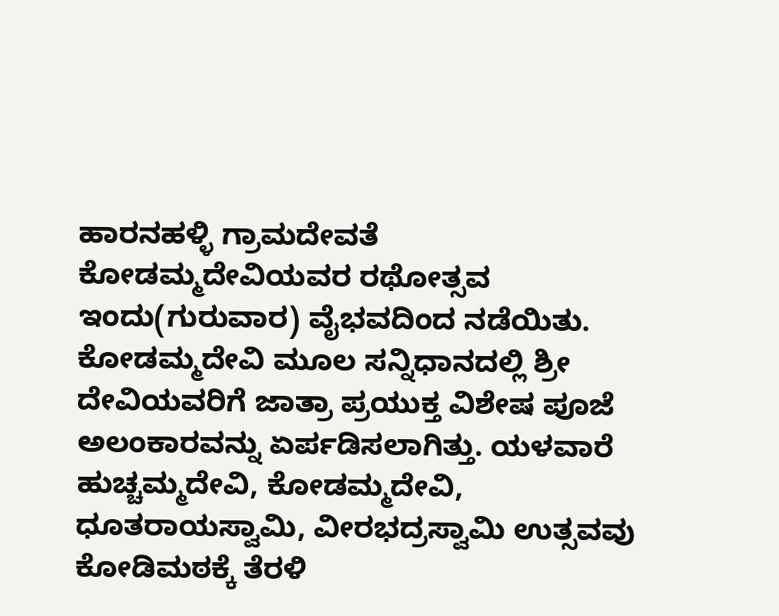ಹಾರನಹಳ್ಳಿ ಗ್ರಾಮದೇವತೆ ಕೋಡಮ್ಮದೇವಿಯವರ ರಥೋತ್ಸವ ಇಂದು(ಗುರುವಾರ) ವೈಭವದಿಂದ ನಡೆಯಿತು. ಕೋಡಮ್ಮದೇವಿ ಮೂಲ ಸನ್ನಿಧಾನದಲ್ಲಿ ಶ್ರೀ ದೇವಿಯವರಿಗೆ ಜಾತ್ರಾ ಪ್ರಯುಕ್ತ ವಿಶೇಷ ಪೂಜೆ ಅಲಂಕಾರವನ್ನು ಏರ್ಪಡಿಸಲಾಗಿತ್ತು. ಯಳವಾರೆ ಹುಚ್ಚಮ್ಮದೇವಿ, ಕೋಡಮ್ಮದೇವಿ, ಧೂತರಾಯಸ್ವಾಮಿ, ವೀರಭದ್ರಸ್ವಾಮಿ ಉತ್ಸವವು ಕೋಡಿಮಠಕ್ಕೆ ತೆರಳಿ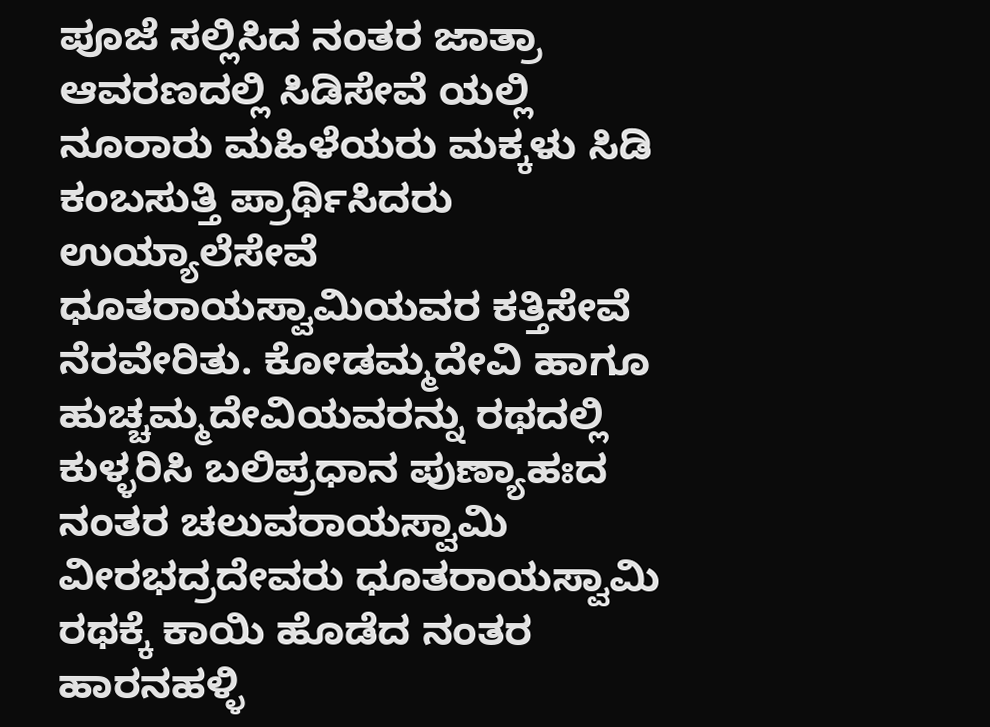ಪೂಜೆ ಸಲ್ಲಿಸಿದ ನಂತರ ಜಾತ್ರಾ ಆವರಣದಲ್ಲಿ ಸಿಡಿಸೇವೆ ಯಲ್ಲಿ ನೂರಾರು ಮಹಿಳೆಯರು ಮಕ್ಕಳು ಸಿಡಿ  ಕಂಬಸುತ್ತಿ ಪ್ರಾರ್ಥಿಸಿದರು   ಉಯ್ಯಾಲೆಸೇವೆ ಧೂತರಾಯಸ್ವಾಮಿಯವರ ಕತ್ತಿಸೇವೆ ನೆರವೇರಿತು. ಕೋಡಮ್ಮದೇವಿ ಹಾಗೂ ಹುಚ್ಚಮ್ಮದೇವಿಯವರನ್ನು ರಥದಲ್ಲಿ ಕುಳ್ಳರಿಸಿ ಬಲಿಪ್ರಧಾನ ಪುಣ್ಯಾಹಃದ ನಂತರ ಚಲುವರಾಯಸ್ವಾಮಿ ವೀರಭದ್ರದೇವರು ಧೂತರಾಯಸ್ವಾಮಿ ರಥಕ್ಕೆ ಕಾಯಿ ಹೊಡೆದ ನಂತರ ಹಾರನಹಳ್ಳಿ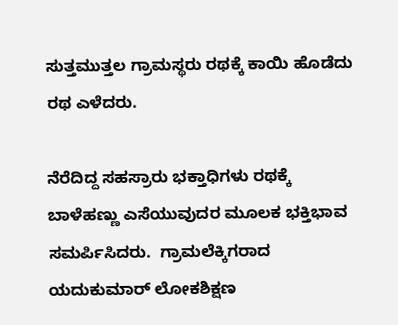ಸುತ್ತಮುತ್ತಲ ಗ್ರಾಮಸ್ಥರು ರಥಕ್ಕೆ ಕಾಯಿ ಹೊಡೆದು ರಥ ಎಳೆದರು.

ನೆರೆದಿದ್ದ ಸಹಸ್ರಾರು ಭಕ್ತಾಧಿಗಳು ರಥಕ್ಕೆ ಬಾಳೆಹಣ್ಣು ಎಸೆಯುವುದರ ಮೂಲಕ ಭಕ್ತಿಭಾವ ಸಮರ್ಪಿಸಿದರು.  ಗ್ರಾಮಲೆಕ್ಕಿಗರಾದ ಯದುಕುಮಾರ್ ಲೋಕಶಿಕ್ಷಣ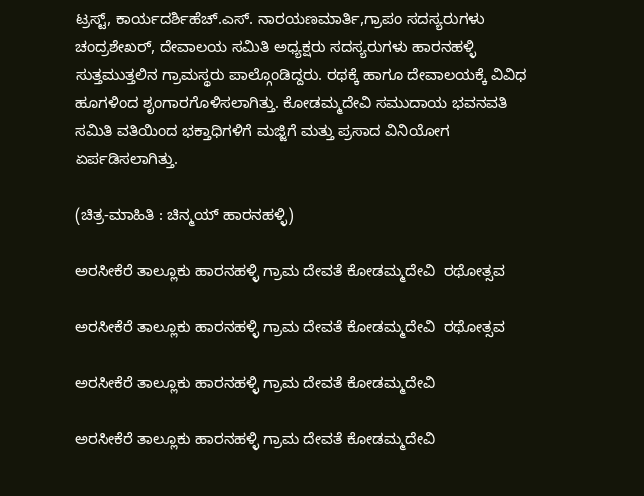ಟ್ರಸ್ಟ್, ಕಾರ್ಯದರ್ಶಿಹೆಚ್.ಎಸ್. ನಾರಯಣಮಾರ್ತಿ,ಗ್ರಾಪಂ ಸದಸ್ಯರುಗಳು ಚಂದ್ರಶೇಖರ್, ದೇವಾಲಯ ಸಮಿತಿ ಅಧ್ಯಕ್ಷರು ಸದಸ್ಯರುಗಳು ಹಾರನಹಳ್ಳಿ ಸುತ್ತಮುತ್ತಲಿನ ಗ್ರಾಮಸ್ಥರು ಪಾಲ್ಗೊಂಡಿದ್ದರು. ರಥಕ್ಕೆ ಹಾಗೂ ದೇವಾಲಯಕ್ಕೆ ವಿವಿಧ ಹೂಗಳಿಂದ ಶೃಂಗಾರಗೊಳಿಸಲಾಗಿತ್ತು. ಕೋಡಮ್ಮದೇವಿ ಸಮುದಾಯ ಭವನವತಿ ಸಮಿತಿ ವತಿಯಿಂದ ಭಕ್ತಾಧಿಗಳಿಗೆ ಮಜ್ಜಿಗೆ ಮತ್ತು ಪ್ರಸಾದ ವಿನಿಯೋಗ ಏರ್ಪಡಿಸಲಾಗಿತ್ತು.

(ಚಿತ್ರ-ಮಾಹಿತಿ : ಚಿನ್ಮಯ್ ಹಾರನಹಳ್ಳಿ)

ಅರಸೀಕೆರೆ ತಾಲ್ಲೂಕು ಹಾರನಹಳ್ಳಿ ಗ್ರಾಮ ದೇವತೆ ಕೋಡಮ್ಮದೇವಿ  ರಥೋತ್ಸವ

ಅರಸೀಕೆರೆ ತಾಲ್ಲೂಕು ಹಾರನಹಳ್ಳಿ ಗ್ರಾಮ ದೇವತೆ ಕೋಡಮ್ಮದೇವಿ  ರಥೋತ್ಸವ

ಅರಸೀಕೆರೆ ತಾಲ್ಲೂಕು ಹಾರನಹಳ್ಳಿ ಗ್ರಾಮ ದೇವತೆ ಕೋಡಮ್ಮದೇವಿ

ಅರಸೀಕೆರೆ ತಾಲ್ಲೂಕು ಹಾರನಹಳ್ಳಿ ಗ್ರಾಮ ದೇವತೆ ಕೋಡಮ್ಮದೇವಿ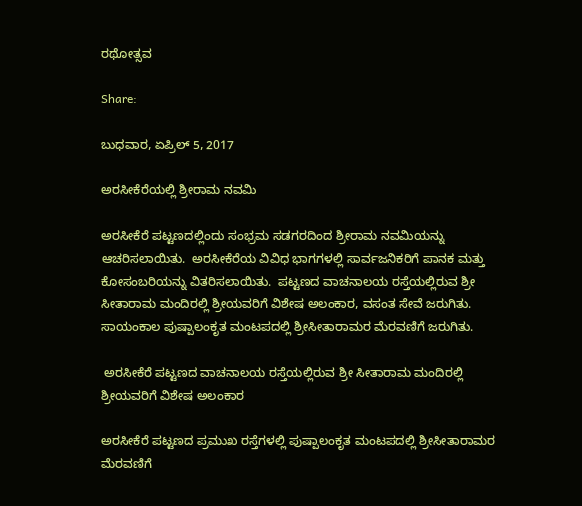ರಥೋತ್ಸವ

Share:

ಬುಧವಾರ, ಏಪ್ರಿಲ್ 5, 2017

ಅರಸೀಕೆರೆಯಲ್ಲಿ ಶ್ರೀರಾಮ ನವಮಿ

ಅರಸೀಕೆರೆ ಪಟ್ಟಣದಲ್ಲಿಂದು ಸಂಭ್ರಮ ಸಡಗರದಿಂದ ಶ್ರೀರಾಮ ನವಮಿಯನ್ನು ಆಚರಿಸಲಾಯಿತು.  ಅರಸೀಕೆರೆಯ ವಿವಿಧ ಭಾಗಗಳಲ್ಲಿ ಸಾರ್ವಜನಿಕರಿಗೆ ಪಾನಕ ಮತ್ತು ಕೋಸಂಬರಿಯನ್ನು ವಿತರಿಸಲಾಯಿತು.  ಪಟ್ಟಣದ ವಾಚನಾಲಯ ರಸ್ತೆಯಲ್ಲಿರುವ ಶ್ರೀ ಸೀತಾರಾಮ ಮಂದಿರಲ್ಲಿ ಶ್ರೀಯವರಿಗೆ ವಿಶೇಷ ಅಲಂಕಾರ, ವಸಂತ ಸೇವೆ ಜರುಗಿತು. ಸಾಯಂಕಾಲ ಪುಷ್ಪಾಲಂಕೃತ ಮಂಟಪದಲ್ಲಿ ಶ್ರೀಸೀತಾರಾಮರ ಮೆರವಣಿಗೆ ಜರುಗಿತು.

 ಅರಸೀಕೆರೆ ಪಟ್ಟಣದ ವಾಚನಾಲಯ ರಸ್ತೆಯಲ್ಲಿರುವ ಶ್ರೀ ಸೀತಾರಾಮ ಮಂದಿರಲ್ಲಿ ಶ್ರೀಯವರಿಗೆ ವಿಶೇಷ ಅಲಂಕಾರ

ಅರಸೀಕೆರೆ ಪಟ್ಟಣದ ಪ್ರಮುಖ ರಸ್ತೆಗಳಲ್ಲಿ ಪುಷ್ಪಾಲಂಕೃತ ಮಂಟಪದಲ್ಲಿ ಶ್ರೀಸೀತಾರಾಮರ ಮೆರವಣಿಗೆ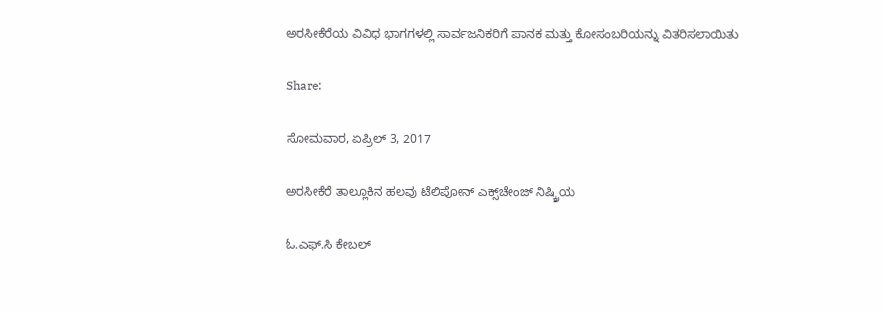ಅರಸೀಕೆರೆಯ ವಿವಿಧ ಭಾಗಗಳಲ್ಲಿ ಸಾರ್ವಜನಿಕರಿಗೆ ಪಾನಕ ಮತ್ತು ಕೋಸಂಬರಿಯನ್ನು ವಿತರಿಸಲಾಯಿತು

Share:

ಸೋಮವಾರ, ಏಪ್ರಿಲ್ 3, 2017

ಅರಸೀಕೆರೆ ತಾಲ್ಲೂಕಿನ ಹಲವು ಟೆಲಿಪೋನ್ ಎಕ್ಸ್‌ಚೇಂಜ್ ನಿಷ್ಕ್ರಿಯ

ಓ.ಎಫ್.ಸಿ ಕೇಬಲ್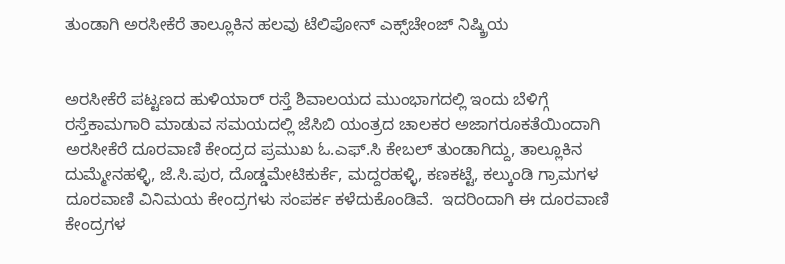ತುಂಡಾಗಿ ಅರಸೀಕೆರೆ ತಾಲ್ಲೂಕಿನ ಹಲವು ಟೆಲಿಪೋನ್ ಎಕ್ಸ್‌ಚೇಂಜ್ ನಿಷ್ಕ್ರಿಯ


ಅರಸೀಕೆರೆ ಪಟ್ಟಣದ ಹುಳಿಯಾರ್ ರಸ್ತೆ ಶಿವಾಲಯದ ಮುಂಭಾಗದಲ್ಲಿ ಇಂದು ಬೆಳಿಗ್ಗೆ ರಸ್ತೆಕಾಮಗಾರಿ ಮಾಡುವ ಸಮಯದಲ್ಲಿ ಜೆಸಿಬಿ ಯಂತ್ರದ ಚಾಲಕರ ಅಜಾಗರೂಕತೆಯಿಂದಾಗಿ ಅರಸೀಕೆರೆ ದೂರವಾಣಿ ಕೇಂದ್ರದ ಪ್ರಮುಖ ಓ.ಎಫ್.ಸಿ ಕೇಬಲ್ ತುಂಡಾಗಿದ್ದು, ತಾಲ್ಲೂಕಿನ ದುಮ್ಮೇನಹಳ್ಳಿ, ಜೆ.ಸಿ.ಪುರ, ದೊಡ್ಡಮೇಟಿಕುರ್ಕೆ, ಮದ್ದರಹಳ್ಳಿ, ಕಣಕಟ್ಟೆ, ಕಲ್ಕುಂಡಿ ಗ್ರಾಮಗಳ ದೂರವಾಣಿ ವಿನಿಮಯ ಕೇಂದ್ರಗಳು ಸಂಪರ್ಕ ಕಳೆದುಕೊಂಡಿವೆ.  ಇದರಿಂದಾಗಿ ಈ ದೂರವಾಣಿ ಕೇಂದ್ರಗಳ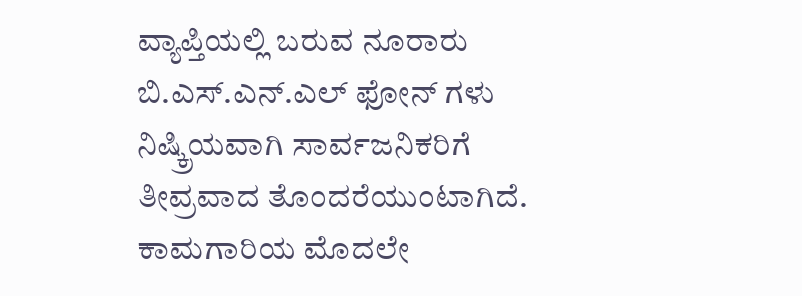ವ್ಯಾಪ್ತಿಯಲ್ಲಿ ಬರುವ ನೂರಾರು ಬಿ.ಎಸ್.ಎನ್.ಎಲ್ ಫೋನ್ ಗಳು ನಿಷ್ಕ್ರಿಯವಾಗಿ ಸಾರ್ವಜನಿಕರಿಗೆ ತೀವ್ರವಾದ ತೊಂದರೆಯುಂಟಾಗಿದೆ.   ಕಾಮಗಾರಿಯ ಮೊದಲೇ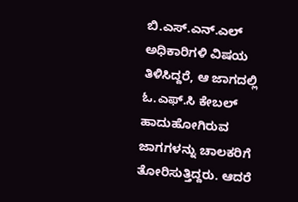ಬಿ.ಎಸ್.ಎನ್.ಎಲ್ ಅಧಿಕಾರಿಗಳಿ ವಿಷಯ ತಿಳಿಸಿದ್ದರೆ, ಆ ಜಾಗದಲ್ಲಿ ಓ.ಎಫ್.ಸಿ ಕೇಬಲ್ ಹಾದುಹೋಗಿರುವ ಜಾಗಗಳನ್ನು ಚಾಲಕರಿಗೆ ತೋರಿಸುತ್ತಿದ್ದರು. ಆದರೆ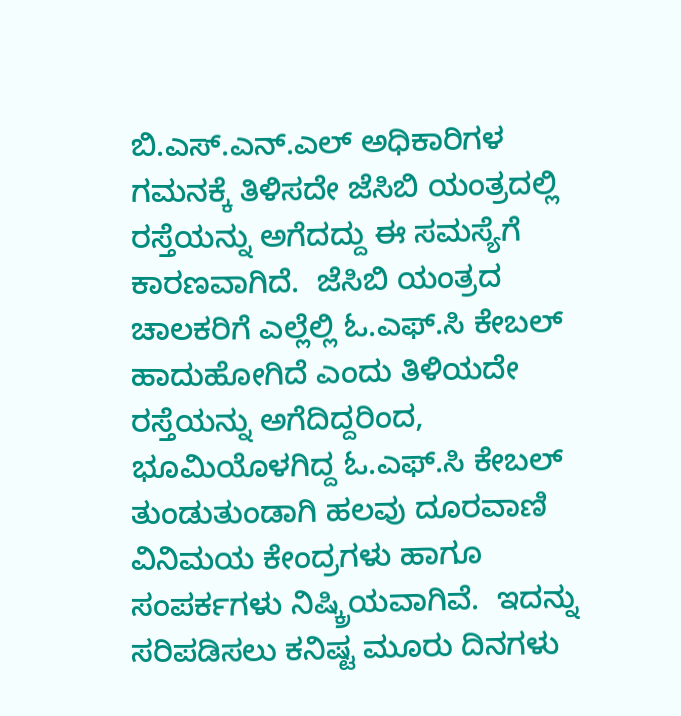ಬಿ.ಎಸ್.ಎನ್.ಎಲ್ ಅಧಿಕಾರಿಗಳ ಗಮನಕ್ಕೆ ತಿಳಿಸದೇ ಜೆಸಿಬಿ ಯಂತ್ರದಲ್ಲಿ ರಸ್ತೆಯನ್ನು ಅಗೆದದ್ದು ಈ ಸಮಸ್ಯೆಗೆ ಕಾರಣವಾಗಿದೆ.  ಜೆಸಿಬಿ ಯಂತ್ರದ ಚಾಲಕರಿಗೆ ಎಲ್ಲೆಲ್ಲಿ ಓ.ಎಫ್.ಸಿ ಕೇಬಲ್ ಹಾದುಹೋಗಿದೆ ಎಂದು ತಿಳಿಯದೇ ರಸ್ತೆಯನ್ನು ಅಗೆದಿದ್ದರಿಂದ, ಭೂಮಿಯೊಳಗಿದ್ದ ಓ.ಎಫ್.ಸಿ ಕೇಬಲ್ ತುಂಡುತುಂಡಾಗಿ ಹಲವು ದೂರವಾಣಿ ವಿನಿಮಯ ಕೇಂದ್ರಗಳು ಹಾಗೂ ಸಂಪರ್ಕಗಳು ನಿಷ್ಕ್ರಿಯವಾಗಿವೆ.  ಇದನ್ನು ಸರಿಪಡಿಸಲು ಕನಿಷ್ಟ ಮೂರು ದಿನಗಳು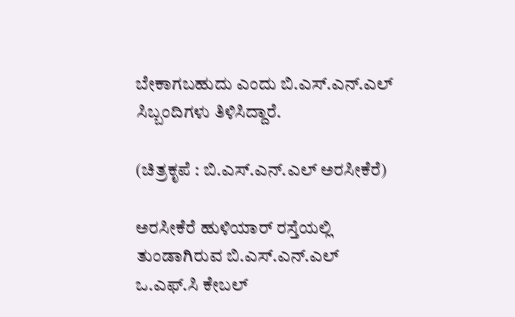ಬೇಕಾಗಬಹುದು ಎಂದು ಬಿ.ಎಸ್.ಎನ್.ಎಲ್ ಸಿಬ್ಬಂದಿಗಳು ತಿಳಿಸಿದ್ದಾರೆ.

(ಚಿತ್ರಕೃಪೆ : ಬಿ.ಎಸ್.ಎನ್.ಎಲ್ ಅರಸೀಕೆರೆ)

ಅರಸೀಕೆರೆ ಹುಳಿಯಾರ್ ರಸ್ತೆಯಲ್ಲಿ ತುಂಡಾಗಿರುವ ಬಿ.ಎಸ್.ಎನ್.ಎಲ್ ಒ.ಎಫ್.ಸಿ ಕೇಬಲ್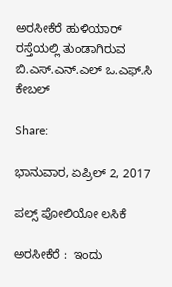ಅರಸೀಕೆರೆ ಹುಳಿಯಾರ್ ರಸ್ತೆಯಲ್ಲಿ ತುಂಡಾಗಿರುವ ಬಿ.ಎಸ್.ಎನ್.ಎಲ್ ಒ.ಎಫ್.ಸಿ ಕೇಬಲ್

Share:

ಭಾನುವಾರ, ಏಪ್ರಿಲ್ 2, 2017

ಪಲ್ಸ್ ಪೋಲಿಯೋ ಲಸಿಕೆ

ಅರಸೀಕೆರೆ :  ಇಂದು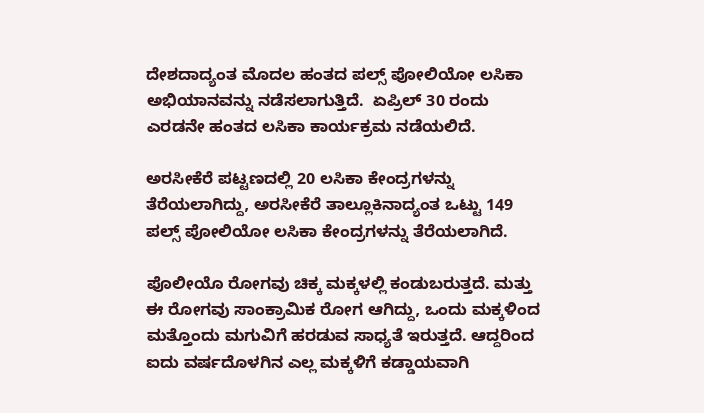ದೇಶದಾದ್ಯಂತ ಮೊದಲ ಹಂತದ ಪಲ್ಸ್ ಪೋಲಿಯೋ ಲಸಿಕಾ ಅಭಿಯಾನವನ್ನು ನಡೆಸಲಾಗುತ್ತಿದೆ.  ಏಪ್ರಿಲ್ 30 ರಂದು ಎರಡನೇ ಹಂತದ ಲಸಿಕಾ ಕಾರ್ಯಕ್ರಮ ನಡೆಯಲಿದೆ.

ಅರಸೀಕೆರೆ ಪಟ್ಟಣದಲ್ಲಿ 20 ಲಸಿಕಾ ಕೇಂದ್ರಗಳನ್ನು ತೆರೆಯಲಾಗಿದ್ದು, ಅರಸೀಕೆರೆ ತಾಲ್ಲೂಕಿನಾದ್ಯಂತ ಒಟ್ಟು 149 ಪಲ್ಸ್ ಪೋಲಿಯೋ ಲಸಿಕಾ ಕೇಂದ್ರಗಳನ್ನು ತೆರೆಯಲಾಗಿದೆ.

ಪೊಲೀಯೊ ರೋಗವು ಚಿಕ್ಕ ಮಕ್ಕಳಲ್ಲಿ ಕಂಡುಬರುತ್ತದೆ. ಮತ್ತು ಈ ರೋಗವು ಸಾಂಕ್ರಾಮಿಕ ರೋಗ ಆಗಿದ್ದು, ಒಂದು ಮಕ್ಕಳಿಂದ ಮತ್ತೊಂದು ಮಗುವಿಗೆ ಹರಡುವ ಸಾಧ್ಯತೆ ಇರುತ್ತದೆ. ಆದ್ದರಿಂದ ಐದು ವರ್ಷದೊಳಗಿನ ಎಲ್ಲ ಮಕ್ಕಳಿಗೆ ಕಡ್ಡಾಯವಾಗಿ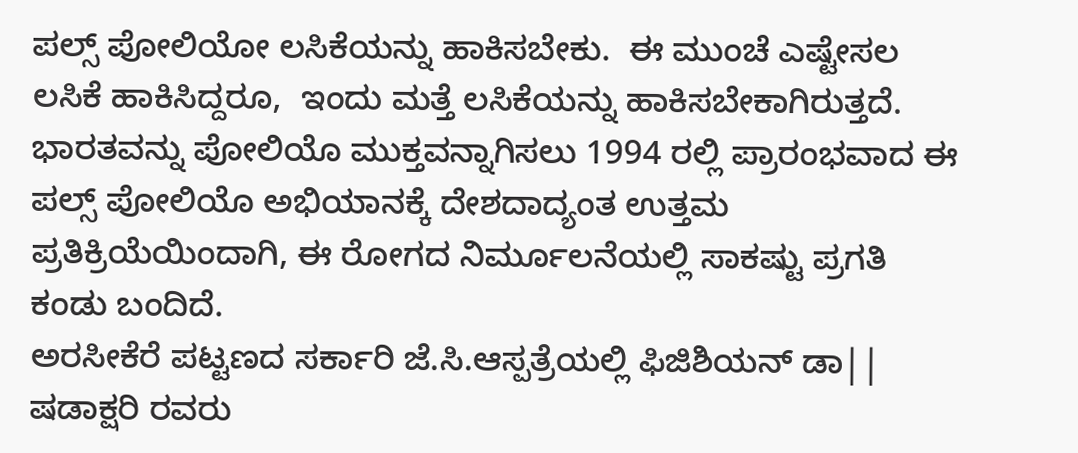ಪಲ್ಸ್ ಪೋಲಿಯೋ ಲಸಿಕೆಯನ್ನು ಹಾಕಿಸಬೇಕು.  ಈ ಮುಂಚೆ ಎಷ್ಟೇಸಲ ಲಸಿಕೆ ಹಾಕಿಸಿದ್ದರೂ,  ಇಂದು ಮತ್ತೆ ಲಸಿಕೆಯನ್ನು ಹಾಕಿಸಬೇಕಾಗಿರುತ್ತದೆ.  ಭಾರತವನ್ನು ಪೋಲಿಯೊ ಮುಕ್ತವನ್ನಾಗಿಸಲು 1994 ರಲ್ಲಿ ಪ್ರಾರಂಭವಾದ ಈ ಪಲ್ಸ್ ಪೋಲಿಯೊ ಅಭಿಯಾನಕ್ಕೆ ದೇಶದಾದ್ಯಂತ ಉತ್ತಮ ಪ್ರತಿಕ್ರಿಯೆಯಿಂದಾಗಿ, ಈ ರೋಗದ ನಿರ್ಮೂಲನೆಯಲ್ಲಿ ಸಾಕಷ್ಟು ಪ್ರಗತಿ ಕಂಡು ಬಂದಿದೆ.
ಅರಸೀಕೆರೆ ಪಟ್ಟಣದ ಸರ್ಕಾರಿ ಜೆ.ಸಿ.ಆಸ್ಪತ್ರೆಯಲ್ಲಿ ಫಿಜಿಶಿಯನ್ ಡಾ|| ಷಡಾಕ್ಷರಿ ರವರು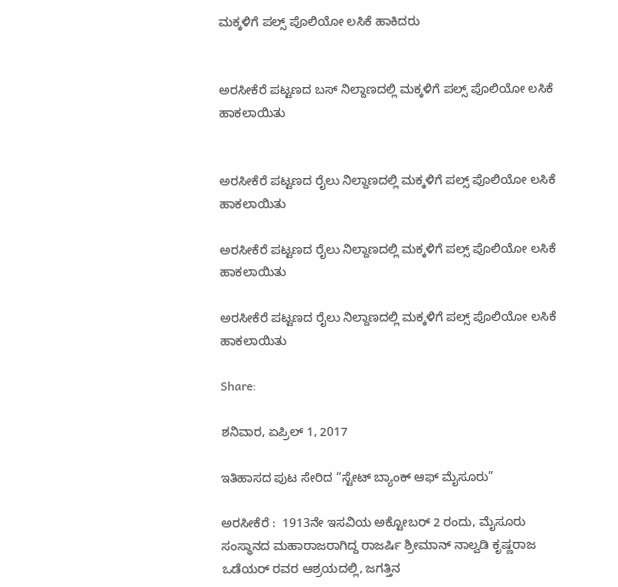ಮಕ್ಕಳಿಗೆ ಪಲ್ಸ್ ಪೊಲಿಯೋ ಲಸಿಕೆ ಹಾಕಿದರು


ಅರಸೀಕೆರೆ ಪಟ್ಟಣದ ಬಸ್ ನಿಲ್ದಾಣದಲ್ಲಿ ಮಕ್ಕಳಿಗೆ ಪಲ್ಸ್ ಪೊಲಿಯೋ ಲಸಿಕೆ ಹಾಕಲಾಯಿತು


ಅರಸೀಕೆರೆ ಪಟ್ಟಣದ ರೈಲು ನಿಲ್ದಾಣದಲ್ಲಿ ಮಕ್ಕಳಿಗೆ ಪಲ್ಸ್ ಪೊಲಿಯೋ ಲಸಿಕೆ ಹಾಕಲಾಯಿತು

ಅರಸೀಕೆರೆ ಪಟ್ಟಣದ ರೈಲು ನಿಲ್ದಾಣದಲ್ಲಿ ಮಕ್ಕಳಿಗೆ ಪಲ್ಸ್ ಪೊಲಿಯೋ ಲಸಿಕೆ ಹಾಕಲಾಯಿತು

ಅರಸೀಕೆರೆ ಪಟ್ಟಣದ ರೈಲು ನಿಲ್ದಾಣದಲ್ಲಿ ಮಕ್ಕಳಿಗೆ ಪಲ್ಸ್ ಪೊಲಿಯೋ ಲಸಿಕೆ ಹಾಕಲಾಯಿತು

Share:

ಶನಿವಾರ, ಏಪ್ರಿಲ್ 1, 2017

ಇತಿಹಾಸದ ಪುಟ ಸೇರಿದ “ಸ್ಟೇಟ್ ಬ್ಯಾಂಕ್ ಆಫ್ ಮೈಸೂರು”

ಅರಸೀಕೆರೆ :  1913ನೇ ಇಸವಿಯ ಅಕ್ಟೋಬರ್ 2 ರಂದು, ಮೈಸೂರು ಸಂಸ್ಥಾನದ ಮಹಾರಾಜರಾಗಿದ್ದ ರಾಜರ್ಷಿ ಶ್ರೀಮಾನ್ ನಾಲ್ವಡಿ ಕೃಷ್ಣರಾಜ ಒಡೆಯರ್ ರವರ ಆಶ್ರಯದಲ್ಲಿ, ಜಗತ್ತಿನ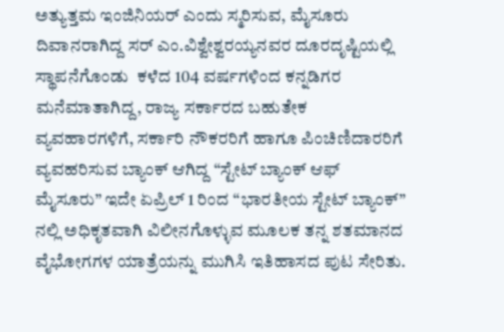ಅತ್ಯುತ್ತಮ ಇಂಜಿನಿಯರ್ ಎಂದು ಸ್ಮರಿಸುವ, ಮೈಸೂರು ದಿವಾನರಾಗಿದ್ದ ಸರ್ ಎಂ.ವಿಶ್ವೇಶ್ವರಯ್ಯನವರ ದೂರದೃಷ್ಟಿಯಲ್ಲಿ ಸ್ಥಾಪನೆಗೊಂಡು  ಕಳೆದ 104 ವರ್ಷಗಳಿಂದ ಕನ್ನಡಿಗರ ಮನೆಮಾತಾಗಿದ್ದ, ರಾಜ್ಯ ಸರ್ಕಾರದ ಬಹುತೇಕ ವ್ಯವಹಾರಗಳಿಗೆ, ಸರ್ಕಾರಿ ನೌಕರರಿಗೆ ಹಾಗೂ ಪಿಂಚಿಣಿದಾರರಿಗೆ ವ್ಯವಹರಿಸುವ ಬ್ಯಾಂಕ್ ಆಗಿದ್ದ “ಸ್ಟೇಟ್ ಬ್ಯಾಂಕ್ ಆಫ್ ಮೈಸೂರು” ಇದೇ ಏಪ್ರಿಲ್ 1 ರಿಂದ “ಭಾರತೀಯ ಸ್ಟೇಟ್ ಬ್ಯಾಂಕ್” ನಲ್ಲಿ ಅಧಿಕೃತವಾಗಿ ವಿಲೀನಗೊಳ್ಳುವ ಮೂಲಕ ತನ್ನ ಶತಮಾನದ ವೈಭೋಗಗಳ ಯಾತ್ರೆಯನ್ನು ಮುಗಿಸಿ ಇತಿಹಾಸದ ಪುಟ ಸೇರಿತು.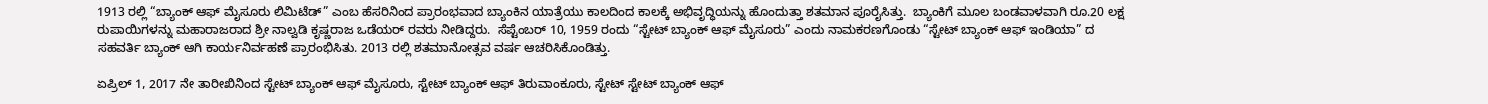1913 ರಲ್ಲಿ “ಬ್ಯಾಂಕ್ ಆಫ್ ಮೈಸೂರು ಲಿಮಿಟೆಡ್” ಎಂಬ ಹೆಸರಿನಿಂದ ಪ್ರಾರಂಭವಾದ ಬ್ಯಾಂಕಿನ ಯಾತ್ರೆಯು ಕಾಲದಿಂದ ಕಾಲಕ್ಕೆ ಅಭಿವೃದ್ಧಿಯನ್ನು ಹೊಂದುತ್ತಾ ಶತಮಾನ ಪೂರೈಸಿತ್ತು.  ಬ್ಯಾಂಕಿಗೆ ಮೂಲ ಬಂಡವಾಳವಾಗಿ ರೂ.20 ಲಕ್ಷ ರುಪಾಯಿಗಳನ್ನು ಮಹಾರಾಜರಾದ ಶ್ರೀ ನಾಲ್ವಡಿ ಕೃಷ್ಣರಾಜ ಒಡೆಯರ್ ರವರು ನೀಡಿದ್ದರು.  ಸೆಪ್ಟೆಂಬರ್ 10, 1959 ರಂದು “ಸ್ಟೇಟ್ ಬ್ಯಾಂಕ್ ಆಫ್ ಮೈಸೂರು” ಎಂದು ನಾಮಕರಣಗೊಂಡು “ಸ್ಟೇಟ್ ಬ್ಯಾಂಕ್ ಆಫ್ ಇಂಡಿಯಾ” ದ ಸಹವರ್ತಿ ಬ್ಯಾಂಕ್ ಆಗಿ ಕಾರ್ಯನಿರ್ವಹಣೆ ಪ್ರಾರಂಭಿಸಿತು. 2013 ರಲ್ಲಿ ಶತಮಾನೋತ್ಸವ ವರ್ಷ ಆಚರಿಸಿಕೊಂಡಿತ್ತು.

ಏಪ್ರಿಲ್ 1, 2017 ನೇ ತಾರೀಖಿನಿಂದ ಸ್ಟೇಟ್ ಬ್ಯಾಂಕ್ ಆಫ್ ಮೈಸೂರು, ಸ್ಟೇಟ್ ಬ್ಯಾಂಕ್ ಆಫ್ ತಿರುವಾಂಕೂರು, ಸ್ಟೇಟ್ ಸ್ಟೇಟ್ ಬ್ಯಾಂಕ್ ಆಫ್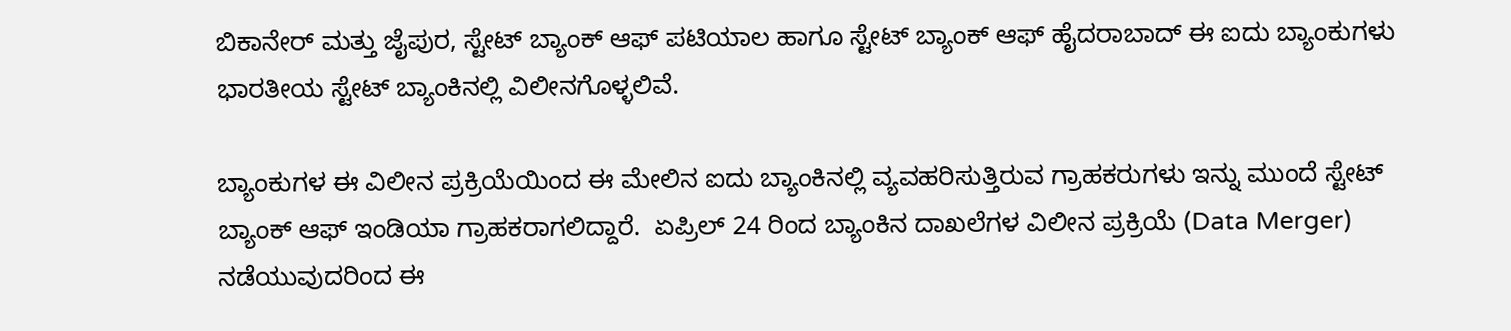ಬಿಕಾನೇರ್ ಮತ್ತು ಜೈಪುರ, ಸ್ಟೇಟ್ ಬ್ಯಾಂಕ್ ಆಫ್ ಪಟಿಯಾಲ ಹಾಗೂ ಸ್ಟೇಟ್ ಬ್ಯಾಂಕ್ ಆಫ್ ಹೈದರಾಬಾದ್ ಈ ಐದು ಬ್ಯಾಂಕುಗಳು ಭಾರತೀಯ ಸ್ಟೇಟ್ ಬ್ಯಾಂಕಿನಲ್ಲಿ ವಿಲೀನಗೊಳ್ಳಲಿವೆ.

ಬ್ಯಾಂಕುಗಳ ಈ ವಿಲೀನ ಪ್ರಕ್ರಿಯೆಯಿಂದ ಈ ಮೇಲಿನ ಐದು ಬ್ಯಾಂಕಿನಲ್ಲಿ ವ್ಯವಹರಿಸುತ್ತಿರುವ ಗ್ರಾಹಕರುಗಳು ಇನ್ನು ಮುಂದೆ ಸ್ಟೇಟ್ ಬ್ಯಾಂಕ್ ಆಫ್ ಇಂಡಿಯಾ ಗ್ರಾಹಕರಾಗಲಿದ್ದಾರೆ.  ಏಪ್ರಿಲ್ 24 ರಿಂದ ಬ್ಯಾಂಕಿನ ದಾಖಲೆಗಳ ವಿಲೀನ ಪ್ರಕ್ರಿಯೆ (Data Merger) ನಡೆಯುವುದರಿಂದ ಈ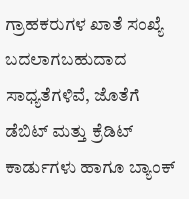ಗ್ರಾಹಕರುಗಳ ಖಾತೆ ಸಂಖ್ಯೆ ಬದಲಾಗಬಹುದಾದ ಸಾಧ್ಯತೆಗಳಿವೆ, ಜೊತೆಗೆ ಡೆಬಿಟ್ ಮತ್ತು ಕ್ರೆಡಿಟ್ ಕಾರ್ಡುಗಳು ಹಾಗೂ ಬ್ಯಾಂಕ್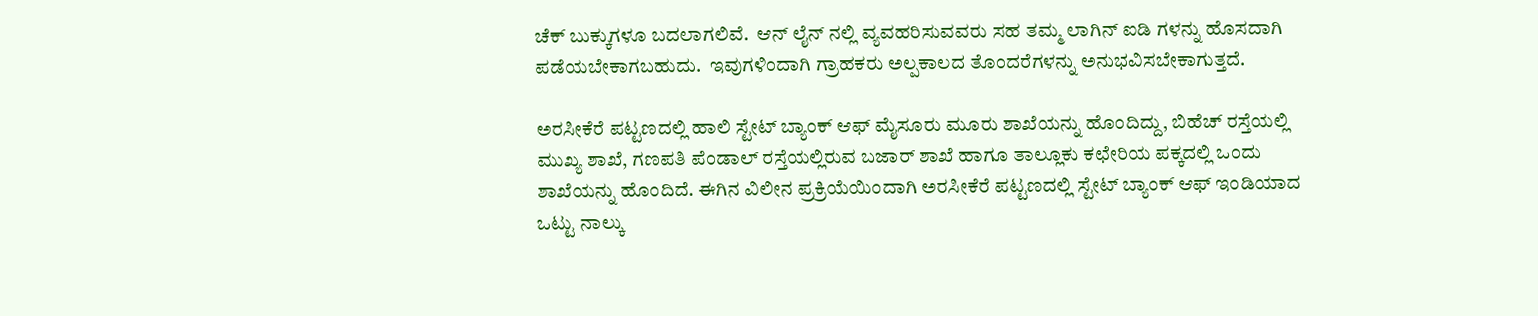ಚೆಕ್ ಬುಕ್ಕುಗಳೂ ಬದಲಾಗಲಿವೆ.  ಆನ್ ಲೈನ್ ನಲ್ಲಿ ವ್ಯವಹರಿಸುವವರು ಸಹ ತಮ್ಮ ಲಾಗಿನ್ ಐಡಿ ಗಳನ್ನು ಹೊಸದಾಗಿ ಪಡೆಯಬೇಕಾಗಬಹುದು.  ಇವುಗಳಿಂದಾಗಿ ಗ್ರಾಹಕರು ಅಲ್ಪಕಾಲದ ತೊಂದರೆಗಳನ್ನು ಅನುಭವಿಸಬೇಕಾಗುತ್ತದೆ.

ಅರಸೀಕೆರೆ ಪಟ್ಟಣದಲ್ಲಿ ಹಾಲಿ ಸ್ಟೇಟ್ ಬ್ಯಾಂಕ್ ಆಫ್ ಮೈಸೂರು ಮೂರು ಶಾಖೆಯನ್ನು ಹೊಂದಿದ್ದು, ಬಿಹೆಚ್ ರಸ್ತೆಯಲ್ಲಿ ಮುಖ್ಯ ಶಾಖೆ, ಗಣಪತಿ ಪೆಂಡಾಲ್ ರಸ್ತೆಯಲ್ಲಿರುವ ಬಜಾರ್ ಶಾಖೆ ಹಾಗೂ ತಾಲ್ಲೂಕು ಕಛೇರಿಯ ಪಕ್ಕದಲ್ಲಿ ಒಂದು ಶಾಖೆಯನ್ನು ಹೊಂದಿದೆ. ಈಗಿನ ವಿಲೀನ ಪ್ರಕ್ರಿಯೆಯಿಂದಾಗಿ ಅರಸೀಕೆರೆ ಪಟ್ಟಣದಲ್ಲಿ ಸ್ಟೇಟ್ ಬ್ಯಾಂಕ್ ಆಫ್ ಇಂಡಿಯಾದ ಒಟ್ಟು ನಾಲ್ಕು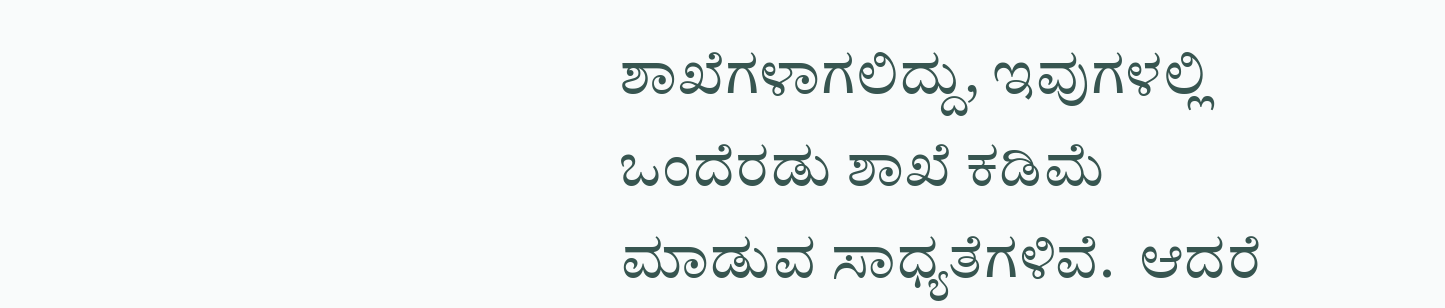ಶಾಖೆಗಳಾಗಲಿದ್ದು, ಇವುಗಳಲ್ಲಿ ಒಂದೆರಡು ಶಾಖೆ ಕಡಿಮೆ ಮಾಡುವ ಸಾಧ್ಯತೆಗಳಿವೆ.  ಆದರೆ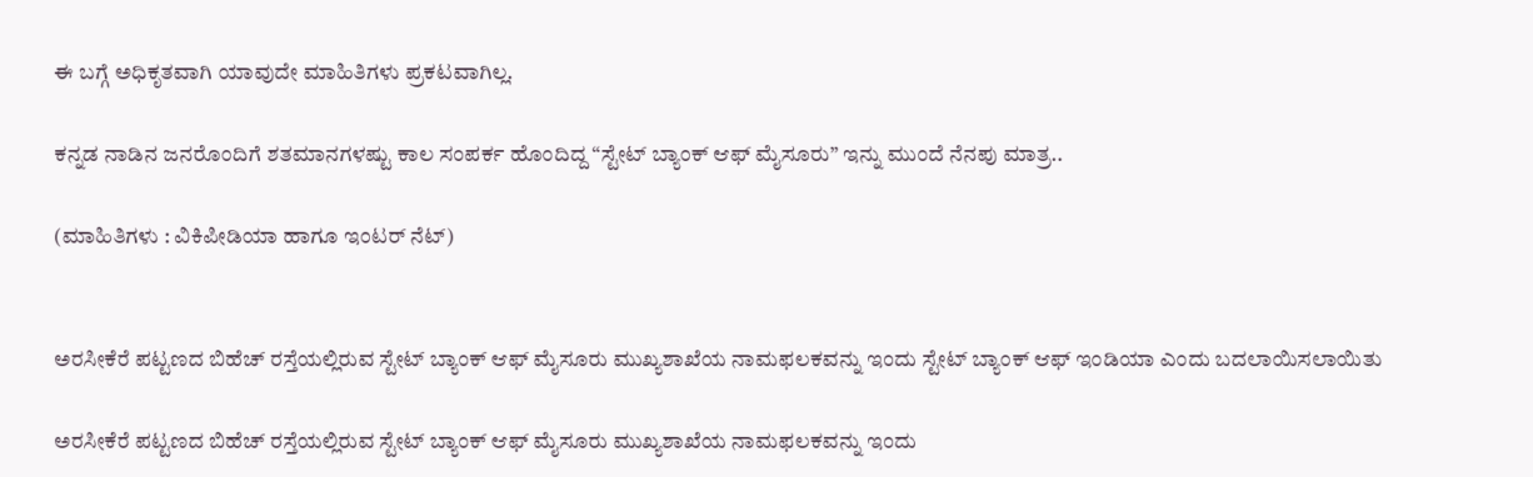ಈ ಬಗ್ಗೆ ಅಧಿಕೃತವಾಗಿ ಯಾವುದೇ ಮಾಹಿತಿಗಳು ಪ್ರಕಟವಾಗಿಲ್ಲ.

ಕನ್ನಡ ನಾಡಿನ ಜನರೊಂದಿಗೆ ಶತಮಾನಗಳಷ್ಟು ಕಾಲ ಸಂಪರ್ಕ ಹೊಂದಿದ್ದ “ಸ್ಟೇಟ್ ಬ್ಯಾಂಕ್ ಆಫ್ ಮೈಸೂರು” ಇನ್ನು ಮುಂದೆ ನೆನಪು ಮಾತ್ರ..

(ಮಾಹಿತಿಗಳು : ವಿಕಿಪೀಡಿಯಾ ಹಾಗೂ ಇಂಟರ್ ನೆಟ್)


ಅರಸೀಕೆರೆ ಪಟ್ಟಣದ ಬಿಹೆಚ್ ರಸ್ತೆಯಲ್ಲಿರುವ ಸ್ಟೇಟ್ ಬ್ಯಾಂಕ್ ಆಫ್ ಮೈಸೂರು ಮುಖ್ಯಶಾಖೆಯ ನಾಮಫಲಕವನ್ನು ಇಂದು ಸ್ಟೇಟ್ ಬ್ಯಾಂಕ್ ಆಫ್ ಇಂಡಿಯಾ ಎಂದು ಬದಲಾಯಿಸಲಾಯಿತು

ಅರಸೀಕೆರೆ ಪಟ್ಟಣದ ಬಿಹೆಚ್ ರಸ್ತೆಯಲ್ಲಿರುವ ಸ್ಟೇಟ್ ಬ್ಯಾಂಕ್ ಆಫ್ ಮೈಸೂರು ಮುಖ್ಯಶಾಖೆಯ ನಾಮಫಲಕವನ್ನು ಇಂದು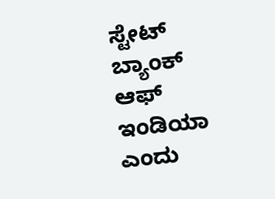ಸ್ಟೇಟ್ ಬ್ಯಾಂಕ್ ಆಫ್ ಇಂಡಿಯಾ ಎಂದು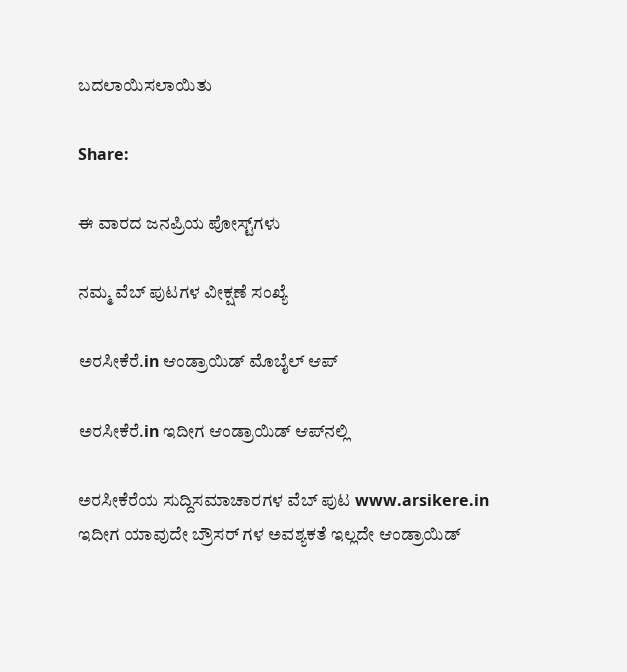ಬದಲಾಯಿಸಲಾಯಿತು

Share:

ಈ ವಾರದ ಜನಪ್ರಿಯ ಪೋಸ್ಟ್‌ಗಳು

ನಮ್ಮ ವೆಬ್ ಪುಟಗಳ ವೀಕ್ಷಣೆ ಸಂಖ್ಯೆ

ಅರಸೀಕೆರೆ.in ಆಂಡ್ರಾಯಿಡ್ ಮೊಬೈಲ್ ಆಪ್

ಅರಸೀಕೆರೆ.in ಇದೀಗ ಆಂಡ್ರಾಯಿಡ್ ಆಪ್‌ನಲ್ಲಿ

ಅರಸೀಕೆರೆಯ ಸುದ್ದಿಸಮಾಚಾರಗಳ ವೆಬ್ ಪುಟ www.arsikere.in ಇದೀಗ ಯಾವುದೇ ಬ್ರೌಸರ್ ಗಳ ಅವಶ್ಯಕತೆ ಇಲ್ಲದೇ ಆಂಡ್ರಾಯಿಡ್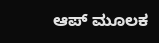ಆಪ್ ಮೂಲಕ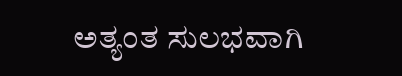ಅತ್ಯಂತ ಸುಲಭವಾಗಿ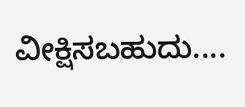ವೀಕ್ಷಿಸಬಹುದು....